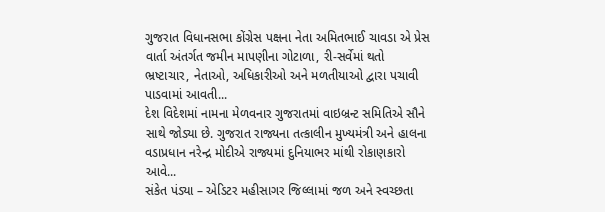ગુજરાત વિધાનસભા કોંગ્રેસ પક્ષના નેતા અમિતભાઈ ચાવડા એ પ્રેસ વાર્તા અંતર્ગત જમીન માપણીના ગોટાળા, રી-સર્વેમાં થતો ભ્રષ્ટાચાર, નેતાઓ, અધિકારીઓ અને મળતીયાઓ દ્વારા પચાવી પાડવામાં આવતી...
દેશ વિદેશમાં નામના મેળવનાર ગુજરાતમાં વાઇબ્રન્ટ સમિતિએ સૌને સાથે જોડ્યા છે. ગુજરાત રાજ્યના તત્કાલીન મુખ્યમંત્રી અને હાલના વડાપ્રધાન નરેન્દ્ર મોદીએ રાજ્યમાં દુનિયાભર માંથી રોકાણકારો આવે...
સંકેત પંડ્યા – એડિટર મહીસાગર જિલ્લામાં જળ અને સ્વચ્છતા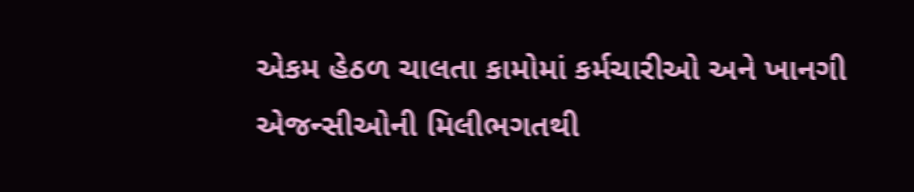એકમ હેઠળ ચાલતા કામોમાં કર્મચારીઓ અને ખાનગી એજન્સીઓની મિલીભગતથી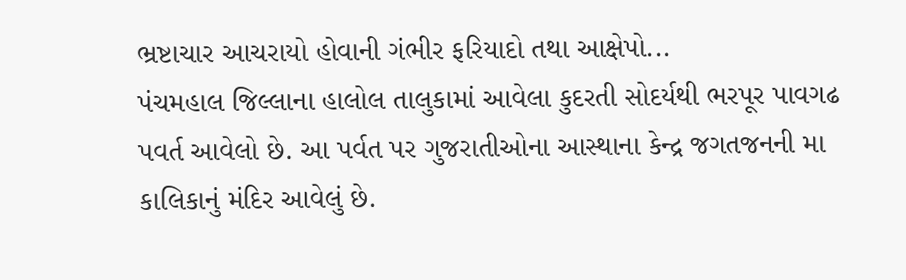ભ્રષ્ટાચાર આચરાયો હોવાની ગંભીર ફરિયાદો તથા આક્ષેપો...
પંચમહાલ જિલ્લાના હાલોલ તાલુકામાં આવેલા કુદરતી સોદર્યથી ભરપૂર પાવગઢ પવર્ત આવેલો છે. આ પર્વત પર ગુજરાતીઓના આસ્થાના કેન્દ્ર જગતજનની મા કાલિકાનું મંદિર આવેલું છે.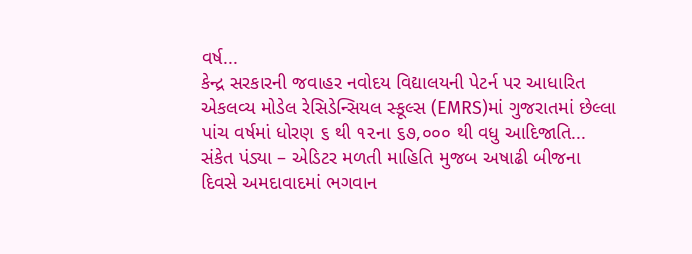વર્ષ...
કેન્દ્ર સરકારની જવાહર નવોદય વિદ્યાલયની પેટર્ન પર આધારિત એકલવ્ય મોડેલ રેસિડેન્સિયલ સ્કૂલ્સ (EMRS)માં ગુજરાતમાં છેલ્લા પાંચ વર્ષમાં ધોરણ ૬ થી ૧૨ના ૬૭,૦૦૦ થી વધુ આદિજાતિ...
સંકેત પંડ્યા – એડિટર મળતી માહિતિ મુજબ અષાઢી બીજના દિવસે અમદાવાદમાં ભગવાન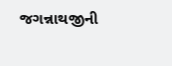જગન્નાથજીની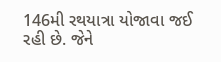146મી રથયાત્રા યોજાવા જઈ રહી છે. જેને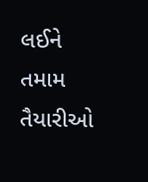લઈને તમામ તૈયારીઓ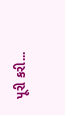પૂરી કરી...